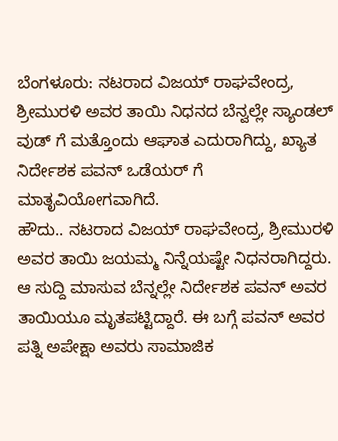ಬೆಂಗಳೂರು: ನಟರಾದ ವಿಜಯ್ ರಾಘವೇಂದ್ರ, ಶ್ರೀಮುರಳಿ ಅವರ ತಾಯಿ ನಿಧನದ ಬೆನ್ವಲ್ಲೇ ಸ್ಯಾಂಡಲ್ ವುಡ್ ಗೆ ಮತ್ತೊಂದು ಆಘಾತ ಎದುರಾಗಿದ್ದು, ಖ್ಯಾತ ನಿರ್ದೇಶಕ ಪವನ್ ಒಡೆಯರ್ ಗೆ ಮಾತೃವಿಯೋಗವಾಗಿದೆ.
ಹೌದು.. ನಟರಾದ ವಿಜಯ್ ರಾಘವೇಂದ್ರ, ಶ್ರೀಮುರಳಿ ಅವರ ತಾಯಿ ಜಯಮ್ಮ ನಿನ್ನೆಯಷ್ಟೇ ನಿಧನರಾಗಿದ್ದರು. ಆ ಸುದ್ದಿ ಮಾಸುವ ಬೆನ್ನಲ್ಲೇ ನಿರ್ದೇಶಕ ಪವನ್ ಅವರ ತಾಯಿಯೂ ಮೃತಪಟ್ಟಿದ್ದಾರೆ. ಈ ಬಗ್ಗೆ ಪವನ್ ಅವರ ಪತ್ನಿ ಅಪೇಕ್ಷಾ ಅವರು ಸಾಮಾಜಿಕ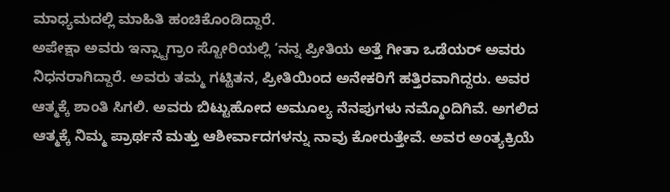ಮಾಧ್ಯಮದಲ್ಲಿ ಮಾಹಿತಿ ಹಂಚಿಕೊಂಡಿದ್ದಾರೆ.
ಅಪೇಕ್ಷಾ ಅವರು ಇನ್ಸ್ಟಾಗ್ರಾಂ ಸ್ಟೋರಿಯಲ್ಲಿ ‘ನನ್ನ ಪ್ರೀತಿಯ ಅತ್ತೆ ಗೀತಾ ಒಡೆಯರ್ ಅವರು ನಿಧನರಾಗಿದ್ದಾರೆ. ಅವರು ತಮ್ಮ ಗಟ್ಟಿತನ, ಪ್ರೀತಿಯಿಂದ ಅನೇಕರಿಗೆ ಹತ್ತಿರವಾಗಿದ್ದರು. ಅವರ ಆತ್ಮಕ್ಕೆ ಶಾಂತಿ ಸಿಗಲಿ. ಅವರು ಬಿಟ್ಟುಹೋದ ಅಮೂಲ್ಯ ನೆನಪುಗಳು ನಮ್ಮೊಂದಿಗಿವೆ. ಅಗಲಿದ ಆತ್ಮಕ್ಕೆ ನಿಮ್ಮ ಪ್ರಾರ್ಥನೆ ಮತ್ತು ಆಶೀರ್ವಾದಗಳನ್ನು ನಾವು ಕೋರುತ್ತೇವೆ. ಅವರ ಅಂತ್ಯಕ್ರಿಯೆ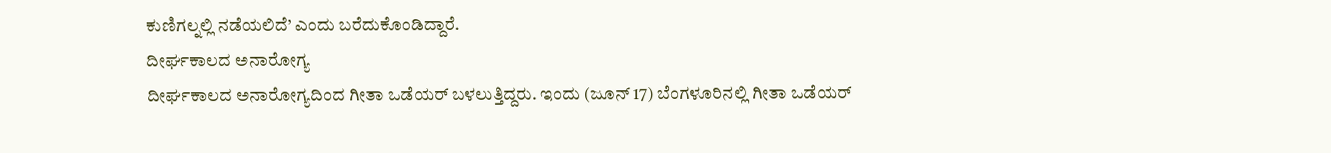ಕುಣಿಗಲ್ನಲ್ಲಿ ನಡೆಯಲಿದೆ’ ಎಂದು ಬರೆದುಕೊಂಡಿದ್ದಾರೆ.
ದೀರ್ಘಕಾಲದ ಅನಾರೋಗ್ಯ
ದೀರ್ಘಕಾಲದ ಅನಾರೋಗ್ಯದಿಂದ ಗೀತಾ ಒಡೆಯರ್ ಬಳಲುತ್ತಿದ್ದರು. ಇಂದು (ಜೂನ್ 17) ಬೆಂಗಳೂರಿನಲ್ಲಿ ಗೀತಾ ಒಡೆಯರ್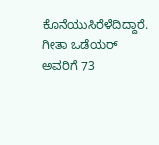ಕೊನೆಯುಸಿರೆಳೆದಿದ್ದಾರೆ. ಗೀತಾ ಒಡೆಯರ್ ಅವರಿಗೆ 73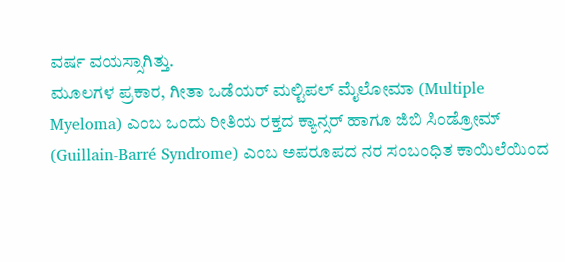ವರ್ಷ ವಯಸ್ಸಾಗಿತ್ತು.
ಮೂಲಗಳ ಪ್ರಕಾರ, ಗೀತಾ ಒಡೆಯರ್ ಮಲ್ಟಿಪಲ್ ಮೈಲೋಮಾ (Multiple Myeloma) ಎಂಬ ಒಂದು ರೀತಿಯ ರಕ್ತದ ಕ್ಯಾನ್ಸರ್ ಹಾಗೂ ಜಿಬಿ ಸಿಂಡ್ರೋಮ್ (Guillain-Barré Syndrome) ಎಂಬ ಅಪರೂಪದ ನರ ಸಂಬಂಧಿತ ಕಾಯಿಲೆಯಿಂದ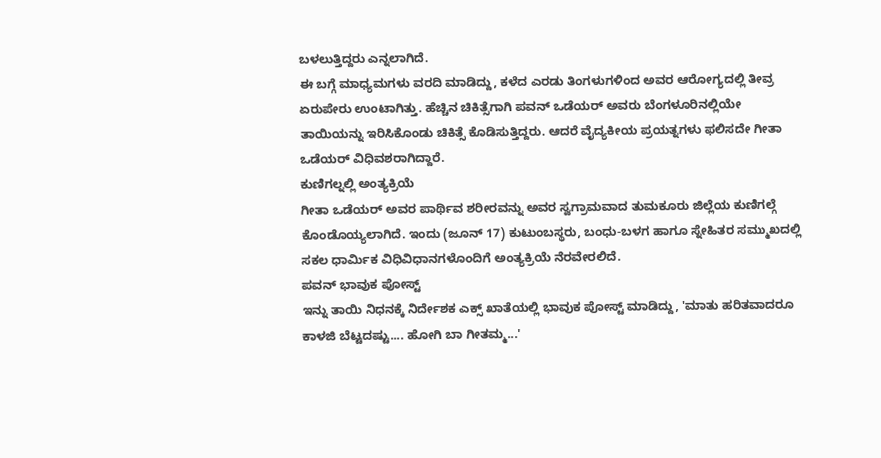ಬಳಲುತ್ತಿದ್ದರು ಎನ್ನಲಾಗಿದೆ.
ಈ ಬಗ್ಗೆ ಮಾಧ್ಯಮಗಳು ವರದಿ ಮಾಡಿದ್ದು, ಕಳೆದ ಎರಡು ತಿಂಗಳುಗಳಿಂದ ಅವರ ಆರೋಗ್ಯದಲ್ಲಿ ತೀವ್ರ ಏರುಪೇರು ಉಂಟಾಗಿತ್ತು. ಹೆಚ್ಚಿನ ಚಿಕಿತ್ಸೆಗಾಗಿ ಪವನ್ ಒಡೆಯರ್ ಅವರು ಬೆಂಗಳೂರಿನಲ್ಲಿಯೇ ತಾಯಿಯನ್ನು ಇರಿಸಿಕೊಂಡು ಚಿಕಿತ್ಸೆ ಕೊಡಿಸುತ್ತಿದ್ದರು. ಆದರೆ ವೈದ್ಯಕೀಯ ಪ್ರಯತ್ನಗಳು ಫಲಿಸದೇ ಗೀತಾ ಒಡೆಯರ್ ವಿಧಿವಶರಾಗಿದ್ದಾರೆ.
ಕುಣಿಗಲ್ನಲ್ಲಿ ಅಂತ್ಯಕ್ರಿಯೆ
ಗೀತಾ ಒಡೆಯರ್ ಅವರ ಪಾರ್ಥಿವ ಶರೀರವನ್ನು ಅವರ ಸ್ವಗ್ರಾಮವಾದ ತುಮಕೂರು ಜಿಲ್ಲೆಯ ಕುಣಿಗಲ್ಗೆ ಕೊಂಡೊಯ್ಯಲಾಗಿದೆ. ಇಂದು (ಜೂನ್ 17) ಕುಟುಂಬಸ್ಥರು, ಬಂಧು-ಬಳಗ ಹಾಗೂ ಸ್ನೇಹಿತರ ಸಮ್ಮುಖದಲ್ಲಿ ಸಕಲ ಧಾರ್ಮಿಕ ವಿಧಿವಿಧಾನಗಳೊಂದಿಗೆ ಅಂತ್ಯಕ್ರಿಯೆ ನೆರವೇರಲಿದೆ.
ಪವನ್ ಭಾವುಕ ಪೋಸ್ಟ್
ಇನ್ನು ತಾಯಿ ನಿಧನಕ್ಕೆ ನಿರ್ದೇಶಕ ಎಕ್ಸ್ ಖಾತೆಯಲ್ಲಿ ಭಾವುಕ ಪೋಸ್ಟ್ ಮಾಡಿದ್ದು, 'ಮಾತು ಹರಿತವಾದರೂ ಕಾಳಜಿ ಬೆಟ್ಟದಷ್ಟು.... ಹೋಗಿ ಬಾ ಗೀತಮ್ಮ...'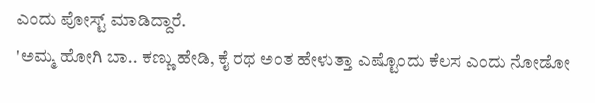ಎಂದು ಪೋಸ್ಟ್ ಮಾಡಿದ್ದಾರೆ.
'ಅಮ್ಮ ಹೋಗಿ ಬಾ.. ಕಣ್ಣು ಹೇಡಿ, ಕೈ ರಥ ಅಂತ ಹೇಳುತ್ತಾ ಎಷ್ಟೊಂದು ಕೆಲಸ ಎಂದು ನೋಡೋ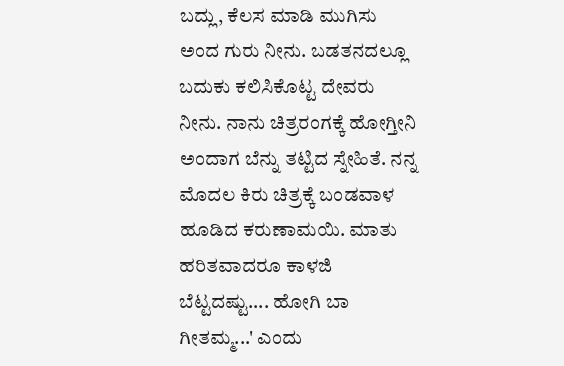ಬದ್ಲು, ಕೆಲಸ ಮಾಡಿ ಮುಗಿಸು ಅಂದ ಗುರು ನೀನು. ಬಡತನದಲ್ಲೂ ಬದುಕು ಕಲಿಸಿಕೊಟ್ಟ ದೇವರು ನೀನು. ನಾನು ಚಿತ್ರರಂಗಕ್ಕೆ ಹೋಗ್ತೀನಿ ಅಂದಾಗ ಬೆನ್ನು ತಟ್ಟಿದ ಸ್ನೇಹಿತೆ. ನನ್ನ ಮೊದಲ ಕಿರು ಚಿತ್ರಕ್ಕೆ ಬಂಡವಾಳ ಹೂಡಿದ ಕರುಣಾಮಯಿ. ಮಾತು ಹರಿತವಾದರೂ ಕಾಳಜಿ ಬೆಟ್ಟದಷ್ಟು.... ಹೋಗಿ ಬಾ ಗೀತಮ್ಮ...' ಎಂದು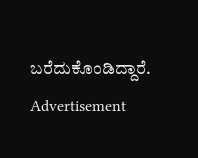ಬರೆದುಕೊಂಡಿದ್ದಾರೆ.
Advertisement